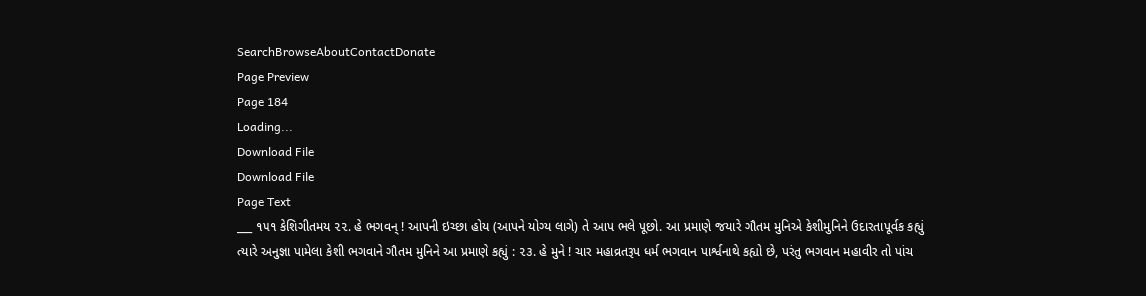SearchBrowseAboutContactDonate
Page Preview
Page 184
Loading...
Download File
Download File
Page Text
___ ૧૫૧ કેશિગીતમય ૨૨. હે ભગવન્ ! આપની ઇચ્છા હોય (આપને યોગ્ય લાગે) તે આપ ભલે પૂછો. આ પ્રમાણે જયારે ગૌતમ મુનિએ કેશીમુનિને ઉદારતાપૂર્વક કહ્યું ત્યારે અનુજ્ઞા પામેલા કેશી ભગવાને ગૌતમ મુનિને આ પ્રમાણે કહ્યું : ૨૩. હે મુને ! ચાર મહાવ્રતરૂપ ધર્મ ભગવાન પાર્શ્વનાથે કહ્યો છે, પરંતુ ભગવાન મહાવીર તો પાંચ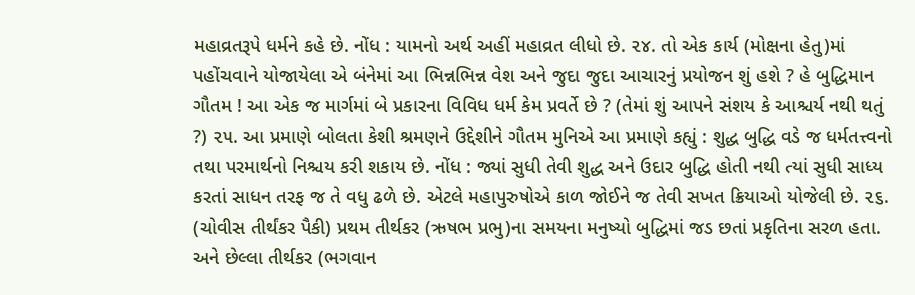મહાવ્રતરૂપે ધર્મને કહે છે. નોંધ : યામનો અર્થ અહીં મહાવ્રત લીધો છે. ૨૪. તો એક કાર્ય (મોક્ષના હેતુ)માં પહોંચવાને યોજાયેલા એ બંનેમાં આ ભિન્નભિન્ન વેશ અને જુદા જુદા આચારનું પ્રયોજન શું હશે ? હે બુદ્ધિમાન ગૌતમ ! આ એક જ માર્ગમાં બે પ્રકારના વિવિધ ધર્મ કેમ પ્રવર્તે છે ? (તેમાં શું આપને સંશય કે આશ્ચર્ય નથી થતું ?) ૨૫. આ પ્રમાણે બોલતા કેશી શ્રમણને ઉદ્દેશીને ગૌતમ મુનિએ આ પ્રમાણે કહ્યું : શુદ્ધ બુદ્ધિ વડે જ ધર્મતત્ત્વનો તથા પરમાર્થનો નિશ્ચય કરી શકાય છે. નોંધ : જ્યાં સુધી તેવી શુદ્ધ અને ઉદાર બુદ્ધિ હોતી નથી ત્યાં સુધી સાધ્ય કરતાં સાધન તરફ જ તે વધુ ઢળે છે. એટલે મહાપુરુષોએ કાળ જોઈને જ તેવી સખત ક્રિયાઓ યોજેલી છે. ૨૬. (ચોવીસ તીર્થંકર પૈકી) પ્રથમ તીર્થકર (ઋષભ પ્રભુ)ના સમયના મનુષ્યો બુદ્ધિમાં જડ છતાં પ્રકૃતિના સરળ હતા. અને છેલ્લા તીર્થકર (ભગવાન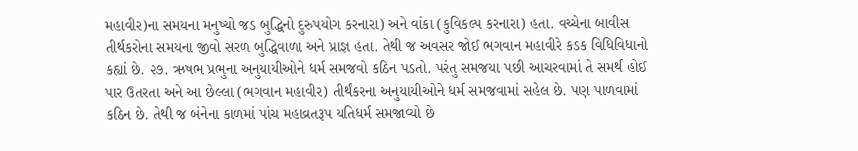મહાવીર)ના સમયના મનુષ્યો જડ બુદ્ધિનો દુરુપયોગ કરનારા) અને વાંકા (કુવિકલ્પ કરનારા) હતા. વચ્ચેના બાવીસ તીર્થકરોના સમયના જીવો સરળ બુદ્ધિવાળા અને પ્રાજ્ઞ હતા. તેથી જ અવસર જોઈ ભગવાન મહાવીરે કડક વિધિવિધાનો કહ્યાં છે. ૨૭. ઋષભ પ્રભુના અનુયાયીઓને ધર્મ સમજવો કઠિન પડતો. પરંતુ સમજયા પછી આચરવામાં તે સમર્થ હોઈ પાર ઉતરતા અને આ છેલ્લા (ભગવાન મહાવીર) તીર્થંકરના અનુયાયીઓને ધર્મ સમજવામાં સહેલ છે. પણ પાળવામાં કઠિન છે. તેથી જ બંનેના કાળમાં પાંચ મહાવ્રતરૂપ યતિધર્મ સમજાવ્યો છે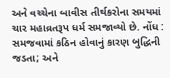અને વચ્ચેના બાવીસ તીર્થકરોના સમયમાં ચાર મહાવ્રતરૂપ ધર્મ સમજાવ્યો છે. નોંધ : સમજવામાં કઠિન હોવાનું કારણ બુદ્ધિની જડતા; અને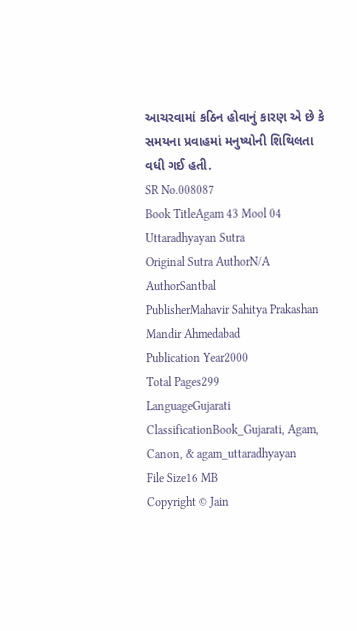આચરવામાં કઠિન હોવાનું કારણ એ છે કે સમયના પ્રવાહમાં મનુષ્યોની શિથિલતા વધી ગઈ હતી.
SR No.008087
Book TitleAgam 43 Mool 04 Uttaradhyayan Sutra
Original Sutra AuthorN/A
AuthorSantbal
PublisherMahavir Sahitya Prakashan Mandir Ahmedabad
Publication Year2000
Total Pages299
LanguageGujarati
ClassificationBook_Gujarati, Agam, Canon, & agam_uttaradhyayan
File Size16 MB
Copyright © Jain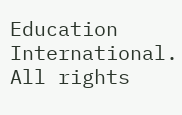Education International. All rights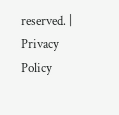reserved. | Privacy Policy